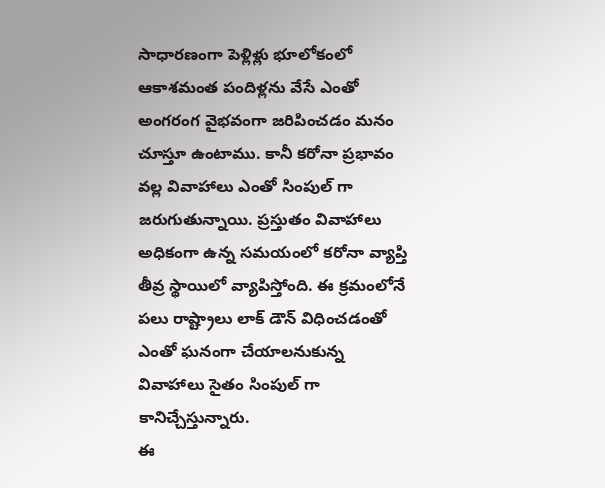సాధారణంగా పెళ్లిళ్లు భూలోకంలో ఆకాశమంత పందిళ్లను వేసే ఎంతో అంగరంగ వైభవంగా జరిపించడం మనం చూస్తూ ఉంటాము. కానీ కరోనా ప్రభావం వల్ల వివాహాలు ఎంతో సింపుల్ గా జరుగుతున్నాయి. ప్రస్తుతం వివాహాలు అధికంగా ఉన్న సమయంలో కరోనా వ్యాప్తి తీవ్ర స్థాయిలో వ్యాపిస్తోంది. ఈ క్రమంలోనే పలు రాష్ట్రాలు లాక్ డౌన్ విధించడంతో ఎంతో ఘనంగా చేయాలనుకున్న వివాహాలు సైతం సింపుల్ గా కానిచ్చేస్తున్నారు.
ఈ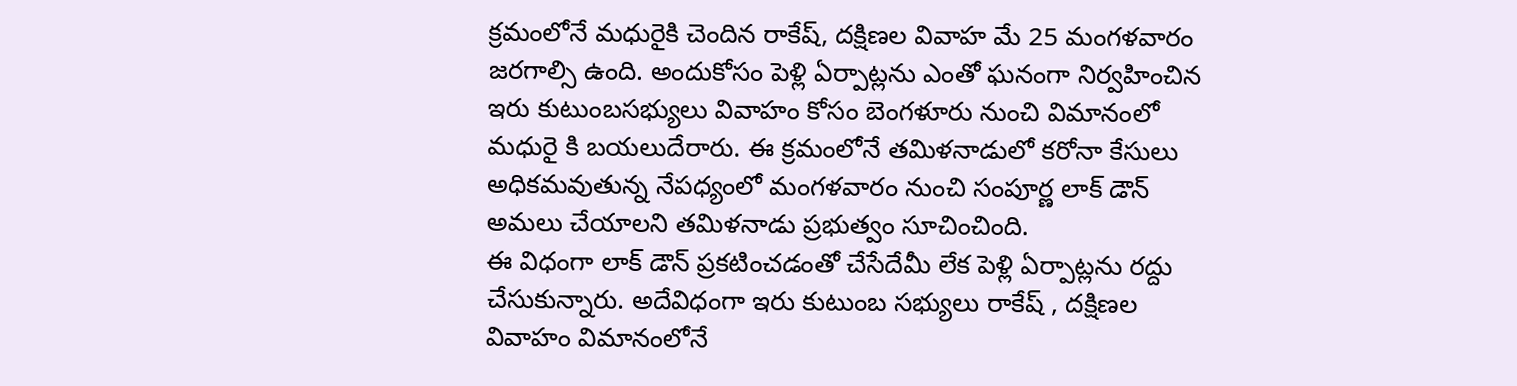క్రమంలోనే మధురైకి చెందిన రాకేష్, దక్షిణల వివాహ మే 25 మంగళవారం జరగాల్సి ఉంది. అందుకోసం పెళ్లి ఏర్పాట్లను ఎంతో ఘనంగా నిర్వహించిన ఇరు కుటుంబసభ్యులు వివాహం కోసం బెంగళూరు నుంచి విమానంలో మధురై కి బయలుదేరారు. ఈ క్రమంలోనే తమిళనాడులో కరోనా కేసులు అధికమవుతున్న నేపధ్యంలో మంగళవారం నుంచి సంపూర్ణ లాక్ డౌన్ అమలు చేయాలని తమిళనాడు ప్రభుత్వం సూచించింది.
ఈ విధంగా లాక్ డౌన్ ప్రకటించడంతో చేసేదేమీ లేక పెళ్లి ఏర్పాట్లను రద్దు చేసుకున్నారు. అదేవిధంగా ఇరు కుటుంబ సభ్యులు రాకేష్ , దక్షిణల వివాహం విమానంలోనే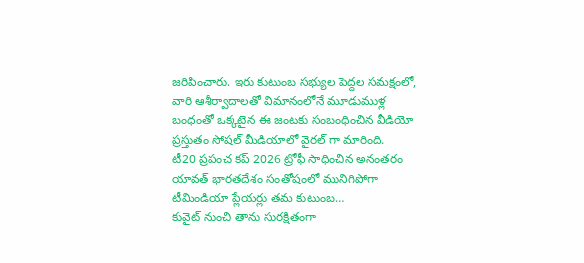జరిపించారు. ఇరు కుటుంబ సభ్యుల పెద్దల సమక్షంలో, వారి ఆశీర్వాదాలతో విమానంలోనే మూడుముళ్ల బంధంతో ఒక్కటైన ఈ జంటకు సంబంధించిన వీడియో ప్రస్తుతం సోషల్ మీడియాలో వైరల్ గా మారింది.
టీ20 ప్రపంచ కప్ 2026 ట్రోఫీ సాధించిన అనంతరం యావత్ భారతదేశం సంతోషంలో మునిగిపోగా టీమిండియా ప్లేయర్లు తమ కుటుంబ…
కువైట్ నుంచి తాను సురక్షితంగా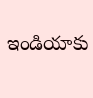ఇండియాకు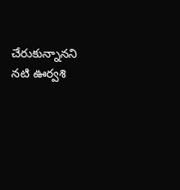చేరుకున్నానని నటి ఊర్వశి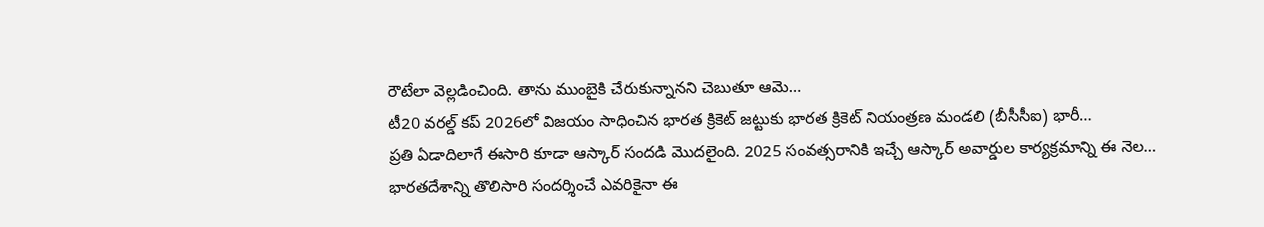రౌటేలా వెల్లడించింది. తాను ముంబైకి చేరుకున్నానని చెబుతూ ఆమె…
టీ20 వరల్డ్ కప్ 2026లో విజయం సాధించిన భారత క్రికెట్ జట్టుకు భారత క్రికెట్ నియంత్రణ మండలి (బీసీసీఐ) భారీ…
ప్రతి ఏడాదిలాగే ఈసారి కూడా ఆస్కార్ సందడి మొదలైంది. 2025 సంవత్సరానికి ఇచ్చే ఆస్కార్ అవార్డుల కార్యక్రమాన్ని ఈ నెల…
భారతదేశాన్ని తొలిసారి సందర్శించే ఎవరికైనా ఈ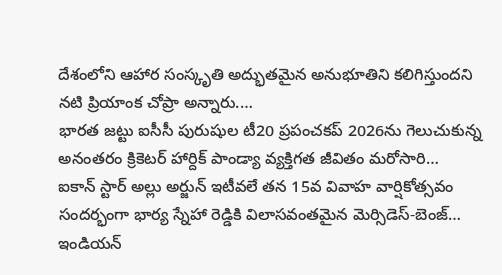దేశంలోని ఆహార సంస్కృతి అద్భుతమైన అనుభూతిని కలిగిస్తుందని నటి ప్రియాంక చోప్రా అన్నారు.…
భారత జట్టు ఐసీసీ పురుషుల టీ20 ప్రపంచకప్ 2026ను గెలుచుకున్న అనంతరం క్రికెటర్ హార్దిక్ పాండ్యా వ్యక్తిగత జీవితం మరోసారి…
ఐకాన్ స్టార్ అల్లు అర్జున్ ఇటీవలే తన 15వ వివాహ వార్షికోత్సవం సందర్భంగా భార్య స్నేహా రెడ్డికి విలాసవంతమైన మెర్సిడెస్-బెంజ్…
ఇండియన్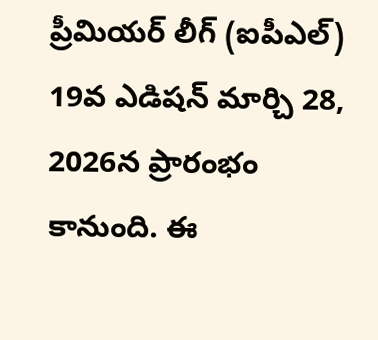ప్రీమియర్ లీగ్ (ఐపీఎల్) 19వ ఎడిషన్ మార్చి 28, 2026న ప్రారంభం కానుంది. ఈ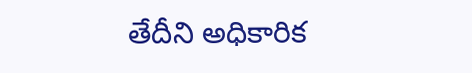తేదీని అధికారిక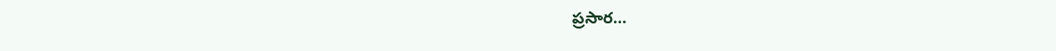ప్రసార…